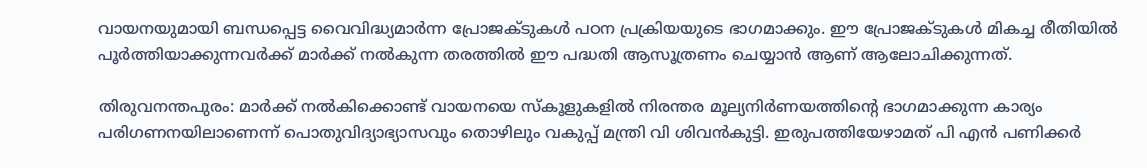വായനയുമായി ബന്ധപ്പെട്ട വൈവിദ്ധ്യമാർന്ന പ്രോജക്ടുകൾ പഠന പ്രക്രിയയുടെ ഭാഗമാക്കും. ഈ പ്രോജക്ടുകൾ മികച്ച രീതിയിൽ പൂർത്തിയാക്കുന്നവർക്ക് മാർക്ക്‌ നൽകുന്ന തരത്തിൽ ഈ പദ്ധതി ആസൂത്രണം ചെയ്യാൻ ആണ് ആലോചിക്കുന്നത്.

തിരുവനന്തപുരം: മാർക്ക് നൽകിക്കൊണ്ട് വായനയെ സ്‌കൂളുകളിൽ നിരന്തര മൂല്യനിർണയത്തിന്റെ ഭാഗമാക്കുന്ന കാര്യം പരിഗണനയിലാണെന്ന് പൊതുവിദ്യാഭ്യാസവും തൊഴിലും വകുപ്പ് മന്ത്രി വി ശിവൻകുട്ടി. ഇരുപത്തിയേഴാമത് പി എൻ പണിക്കർ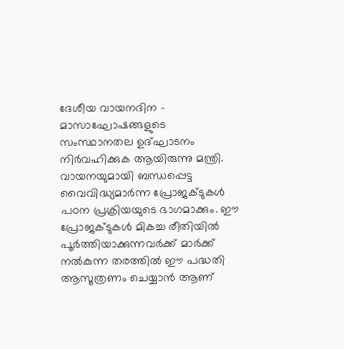ദേശീയ വായനദിന - മാസാഘോഷങ്ങളുടെ സംസ്ഥാനതല ഉദ്ഘാടനം നിർവഹിക്കുക ആയിരുന്നു മന്ത്രി. വായനയുമായി ബന്ധപ്പെട്ട വൈവിദ്ധ്യമാർന്ന പ്രോജക്ടുകൾ പഠന പ്രക്രിയയുടെ ഭാഗമാക്കും. ഈ പ്രോജക്ടുകൾ മികച്ച രീതിയിൽ പൂർത്തിയാക്കുന്നവർക്ക് മാർക്ക്‌ നൽകുന്ന തരത്തിൽ ഈ പദ്ധതി ആസൂത്രണം ചെയ്യാൻ ആണ്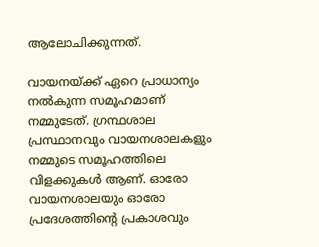ആലോചിക്കുന്നത്.

വായനയ്ക്ക് ഏറെ പ്രാധാന്യം നൽകുന്ന സമൂഹമാണ് നമ്മുടേത്. ഗ്രന്ഥശാല പ്രസ്ഥാനവും വായനശാലകളും നമ്മുടെ സമൂഹത്തിലെ വിളക്കുകൾ ആണ്. ഓരോ വായനശാലയും ഓരോ പ്രദേശത്തിന്റെ പ്രകാശവും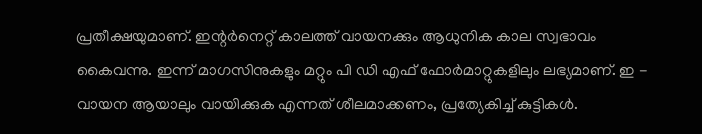പ്രതീക്ഷയുമാണ്. ഇന്റർനെറ്റ്‌ കാലത്ത് വായനക്കും ആധുനിക കാല സ്വഭാവം കൈവന്നു. ഇന്ന് മാഗസിനുകളും മറ്റും പി ഡി എഫ് ഫോർമാറ്റുകളിലും ലഭ്യമാണ്. ഇ - വായന ആയാലും വായിക്കുക എന്നത് ശീലമാക്കണം, പ്രത്യേകിച്ച് കുട്ടികൾ.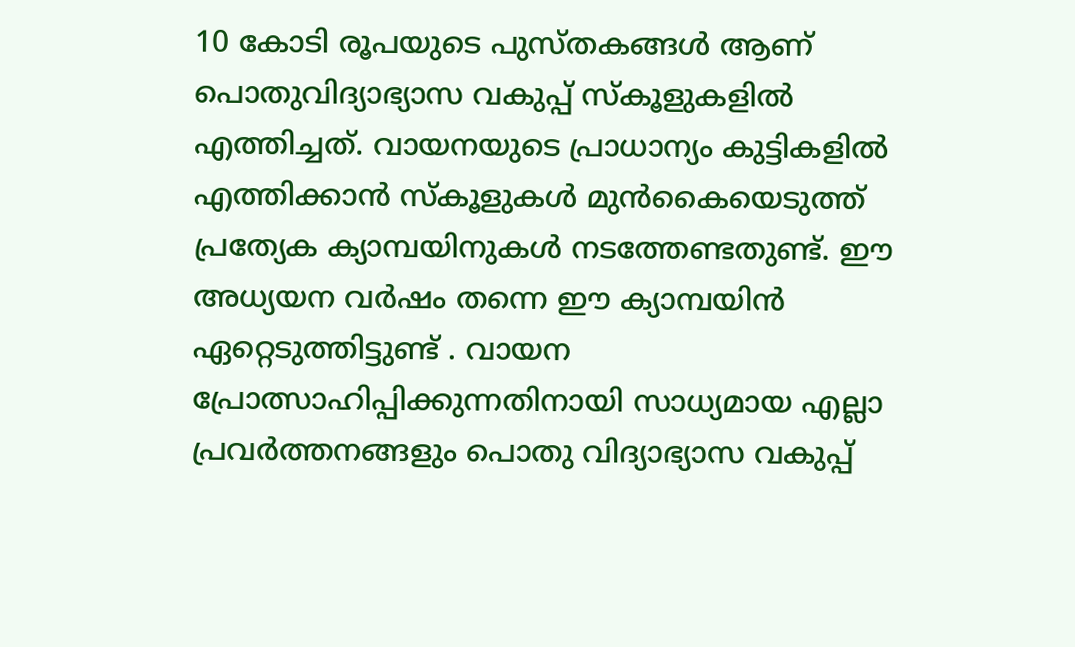10 കോടി രൂപയുടെ പുസ്തകങ്ങൾ ആണ് പൊതുവിദ്യാഭ്യാസ വകുപ്പ് സ്കൂളുകളിൽ എത്തിച്ചത്. വായനയുടെ പ്രാധാന്യം കുട്ടികളിൽ എത്തിക്കാൻ സ്കൂളുകൾ മുൻകൈയെടുത്ത് പ്രത്യേക ക്യാമ്പയിനുകൾ നടത്തേണ്ടതുണ്ട്. ഈ അധ്യയന വർഷം തന്നെ ഈ ക്യാമ്പയിൻ ഏറ്റെടുത്തിട്ടുണ്ട് . വായന പ്രോത്സാഹിപ്പിക്കുന്നതിനായി സാധ്യമായ എല്ലാ പ്രവർത്തനങ്ങളും പൊതു വിദ്യാഭ്യാസ വകുപ്പ്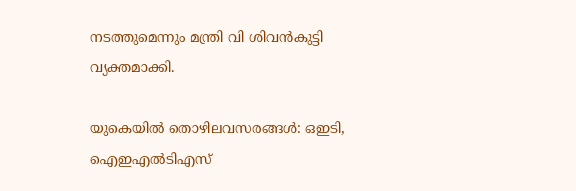നടത്തുമെന്നും മന്ത്രി വി ശിവൻകുട്ടി വ്യക്തമാക്കി.

യുകെയില്‍ തൊഴിലവസരങ്ങൾ: ഒഇടി, ഐഇഎൽടിഎസ്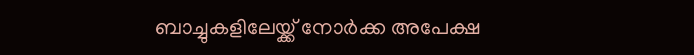ബാച്ചുകളിലേയ്ക്ക് നോര്‍ക്ക അപേക്ഷ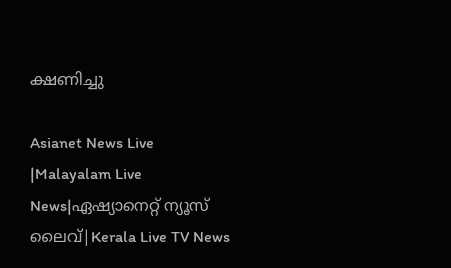ക്ഷണിച്ചു

Asianet News Live |Malayalam Live News|ഏഷ്യാനെറ്റ് ന്യൂസ് ലൈവ്|Kerala Live TV News